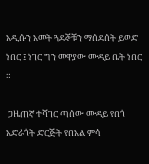አዲሱን አመት ጓደኞቹን ማሰደሰት ይወድ ነበር ፤ ነገር ግን መዋያው ሙዳይ ቤት ነበር ።

 ጋዜጠኛ ተሻገር ጣሰው ሙዳይ የበጎ አድራጎት ድርጅት የበአል ምሳ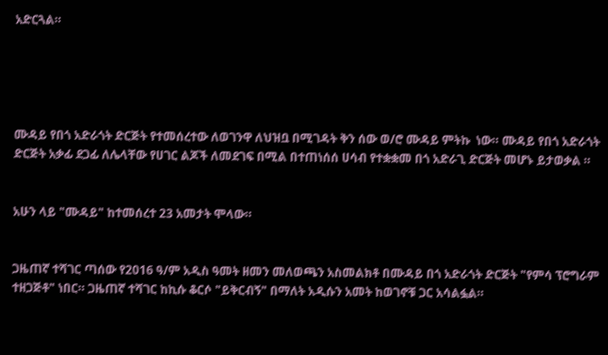አድርጓል።





ሙዳይ የበጎ አድራጎት ድርጅት የተመሰረተው ለወገንዋ ለህዝቧ በሚገዳት ቅን ሰው ወ/ሮ ሙዳይ ምትኩ  ነው። ሙዳይ የበጎ አድራጎት ድርጅት አቃፊ ደጋፊ ለሌላቸው የሀገር ልጆች ለመደገፍ በሚል በተጠነሰሰ ሀሳብ የተቋቋመ በጎ አድራጊ ድርጅት መሆኑ ይታወቃል ።


አሁን ላይ "ሙዳይ" ከተመሰረተ 23 አመታት ሞላው።


ጋዜጠኛ ተሻገር ጣሰው የ2016 ዓ/ም አዲስ ዓመት ዘመን መለወጫን አስመልክቶ በሙዳይ በጎ አድራጎት ድርጅት "የምሳ ፕሮግራም ተዘጋጅቶ" ነበር። ጋዜጠኛ ተሻገር ከኪሱ ቆርሶ "ይቅርብኝ" በማለት አዲሱን አመት ከወገኖቹ ጋር አሳልፏል።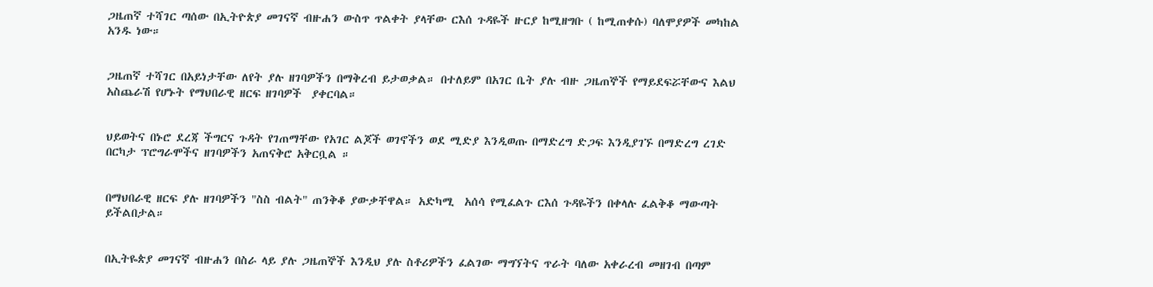ጋዜጠኛ ተሻገር ጣሰው በኢትዮጵያ መገናኛ ብዙሐን ውስጥ ጥልቀት ያላቸው ርእሰ ጉዳዬች ዙርያ ከሚዘግቡ ( ከሚጠቀሱ) ባለሞያዎች መካከል አንዱ ነው።


ጋዜጠኛ ተሻገር በአይነታቸው ለየት ያሉ ዘገባዎችን በማቅረብ ይታወቃል። በተለይም በአገር ቤት ያሉ ብዙ ጋዜጠኞች የማይደፍሯቸውና እልህ አስጨራሽ የሆኑት የማህበራዊ ዘርፍ ዘገባዎች  ያቀርባል።


ህይወትና በኑሮ ደረጃ ችግርና ጉዳት የገጠማቸው የአገር ልጆች ወገኖችን ወደ ሚድያ እንዲወጡ በማድረግ ድጋፍ እንዲያገኙ በማድረግ ረገድ በርካታ ፕሮግራሞችና ዘገባዎችን አጠናቅሮ አቅርቧል ።


በማህበራዊ ዘርፍ ያሉ ዘገባዎችን "ስስ ብልት" ጠንቅቆ ያውቃቸዋል። አድካሚ  አሰሳ የሚፈልጉ ርእሰ ጉዳዬችን በቀላሉ ፈልቅቆ ማውጣት ይችልበታል።


በኢትዬጵያ መገናኛ ብዙሐን በስራ ላይ ያሉ ጋዜጠኞች እንዲህ ያሉ ስቶሪዎችን ፈልገው ማግኘትና ጥራት ባለው አቀራረብ መዘገብ በጣም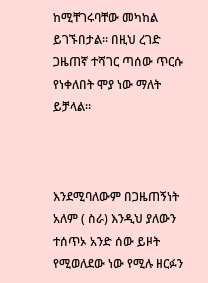ከሚቸገሩባቸው መካከል ይገኙበታል። በዚህ ረገድ ጋዜጠኛ ተሻገር ጣሰው ጥርሱ የነቀለበት ሞያ ነው ማለት ይቻላል።



እንደሚባለውም በጋዜጠኝነት አለም ( ስራ) እንዲህ ያለውን ተሰጥኦ አንድ ሰው ይዞት የሚወለደው ነው የሚሉ ዘርፉን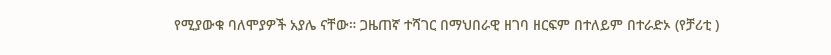የሚያውቁ ባለሞያዎች አያሌ ናቸው። ጋዜጠኛ ተሻገር በማህበራዊ ዘገባ ዘርፍም በተለይም በተራድኦ (የቻሪቲ )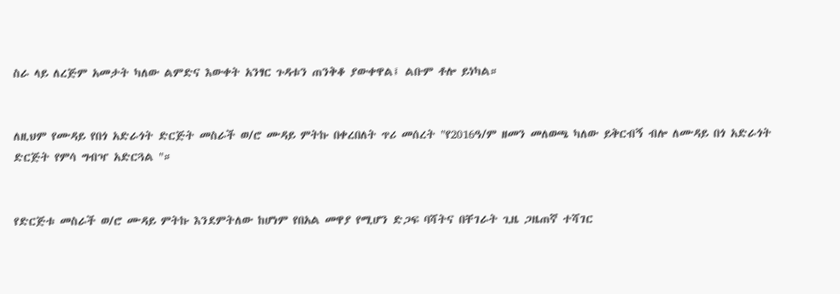ስራ ላይ ለረጅም አመታት ካለው ልምድና እውቀት አንፃር ጉዳቱን ጠንቅቆ ያውቀዋል፤ ልቡም ቶሎ ይነካል።


ለዚህም የሙዳይ የበጎ አድራጎት ድርጅት መስራች ወ/ሮ ሙዳይ ምትኩ በቀረበለት ጥሪ መሰረት "የ2016ዓ/ም ዘመን መለወጫ ካለው ይቅርብኝ ብሎ ለሙዳይ በጎ አድራጎት ድርጅት የምሳ ግብዣ አድርጓል "።


የድርጅቱ መስራች ወ/ሮ ሙዳይ ምትኩ እንደምትለው ከሆነም የበአል መዋያ የሚሆን ድጋፍ ባሻትና በቸገራት ጊዜ ጋዜጠኛ ተሻገር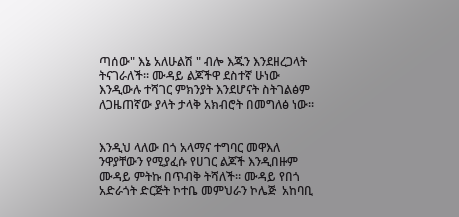ጣሰው" እኔ አለሁልሽ " ብሎ እጁን እንደዘረጋላት ትናገራለች። ሙዳይ ልጆችዋ ደስተኛ ሁነው እንዲውሉ ተሻገር ምክንያት እንደሆናት ስትገልፅም ለጋዜጠኛው ያላት ታላቅ አክብሮት በመግለፅ ነው።


እንዲህ ላለው በጎ አላማና ተግባር መዋእለ ንዋያቸውን የሚያፈሱ የሀገር ልጆች እንዲበዙም ሙዳይ ምትኩ በጥብቅ ትሻለች። ሙዳይ የበጎ አድራጎት ድርጅት ኮተቤ መምህራን ኮሌጅ  አከባቢ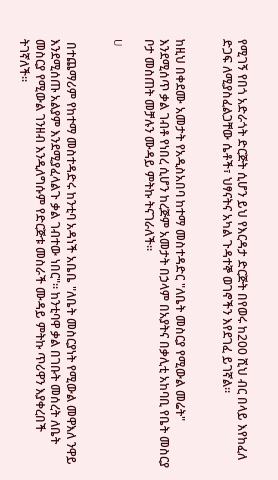የሚገኝ የበጎ አድራጎት ድርጅት ሲሆን ይህ የእርዳታ ድርጅት በየወሩ ከ200 ሺህ ብር በላይ እየከፈለ ድጋፍ ለሚያስፈልጋቸው ሴቶች፣ ህፃናትና አካል ጉዳተኞ ወገኖችን እየደገፈ ይገኛል።


ከዚህ በቀደሙ አመታት የአዲስአበባ ከተማ መስተዳድር "ለቤት መስርያ የሚውል መሬት" እንደሚሰጥ ቃል ገብቶ የነበረ ሲሆን ከረጅም አመታት በኃላም በአያትና በቃሊቲ አከባቢ የቤት መስርያ ቦታ መስጠት መቻሉን ሙዳይ ምትኩ ትናገራለች።

U


 በተጨማሪም የከተማ መስተዳድሩ ከንቲባ አዳነች አቤቤ "ለቤት መስርያነት የሚውል መዋእለ ንዋይ እንደሚሰጡ አልያም እንደሚያፈላልጉ ቃል ገብተው ነበር"። ከንቲባዋ ቃል በገቡት መሰረት ለቤት መስርያ የሚውል ገንዘብ እንዲለግሱም የድርጅቱ መስራች ሙዳይ ምትኩ ጥሪዋን እያቀረበች ትገኛለች።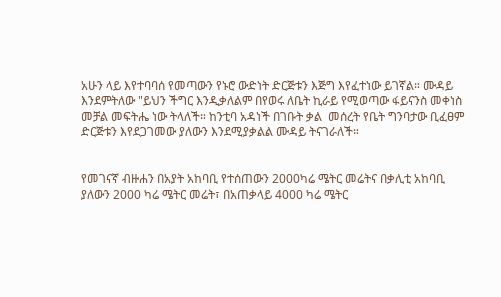አሁን ላይ እየተባባሰ የመጣውን የኑሮ ውድነት ድርጅቱን እጅግ እየፈተነው ይገኛል። ሙዳይ እንደምትለው "ይህን ችግር እንዲቃለልም በየወሩ ለቤት ኪራይ የሚወጣው ፋይናንስ መቀነስ መቻል መፍትሔ ነው ትላለች። ከንቲባ አዳነች በገቡት ቃል  መሰረት የቤት ግንባታው ቢፈፀም ድርጅቱን እየደጋገመው ያለውን እንደሚያቃልል ሙዳይ ትናገራለች።


የመገናኛ ብዙሐን በአያት አከባቢ የተሰጠውን 2000ካሬ ሜትር መሬትና በቃሊቲ አከባቢ ያለውን 2000 ካሬ ሜትር መሬት፣ በአጠቃላይ 4000 ካሬ ሜትር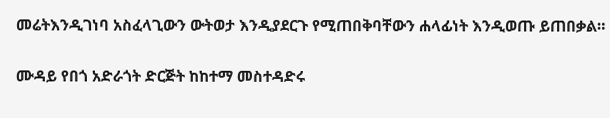መሬትእንዲገነባ አስፈላጊውን ውትወታ እንዲያደርጉ የሚጠበቅባቸውን ሐላፊነት እንዲወጡ ይጠበቃል።


ሙዳይ የበጎ አድራጎት ድርጅት ከከተማ መስተዳድሩ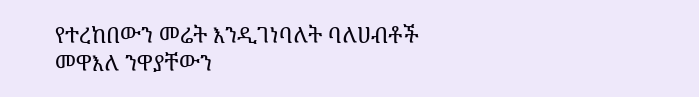የተረከበውን መሬት እንዲገነባለት ባለሀብቶች መዋእለ ንዋያቸውን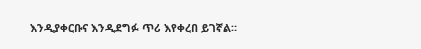እንዲያቀርቡና እንዲደግፉ ጥሪ እየቀረበ ይገኛል።